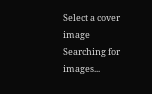Select a cover image
Searching for images...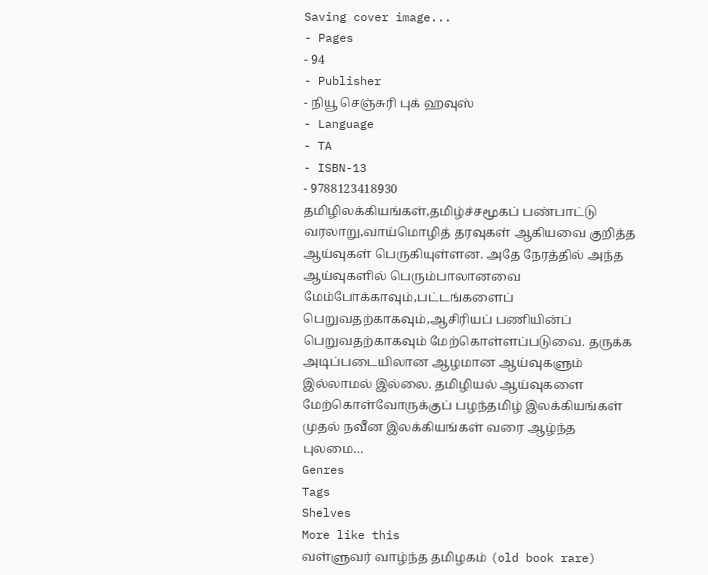Saving cover image...
- Pages
- 94
- Publisher
- நியூ செஞ்சுரி புக் ஹவுஸ்
- Language
- TA
- ISBN-13
- 9788123418930
தமிழிலக்கியங்கள்,தமிழ்ச்சமூகப் பண்பாட்டு வரலாறு,வாய்மொழித் தரவுகள் ஆகியவை குறித்த ஆய்வுகள் பெருகியுள்ளன. அதே நேரத்தில் அந்த ஆய்வுகளில் பெரும்பாலானவை மேம்போக்காவும்,பட்டங்களைப் பெறுவதற்காகவும்,ஆசிரியப் பணியின்ப் பெறுவதற்காகவும் மேற்கொள்ளப்படுவை. தருக்க அடிப்படையிலான ஆழமான ஆய்வுகளும் இல்லாமல் இல்லை. தமிழியல் ஆய்வுகளை மேற்கொள்வோருக்குப் பழந்தமிழ் இலக்கியங்கள் முதல் நவீன இலக்கியங்கள் வரை ஆழ்ந்த புலமை…
Genres
Tags
Shelves
More like this
வள்ளுவர் வாழ்ந்த தமிழகம் (old book rare)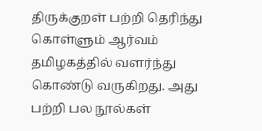திருக்குறள் பற்றி தெரிந்து கொள்ளும் ஆர்வம் தமிழகத்தில் வளர்ந்து கொண்டு வருகிறது. அது பற்றி பல நூல்கள்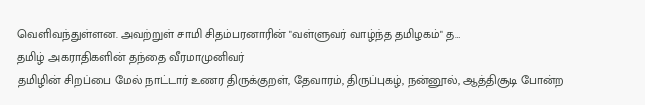வெளிவந்துள்ளன. அவற்றுள் சாமி சிதம்பரனாரின் "வள்ளுவர் வாழ்ந்த தமிழகம்" த…
தமிழ் அகராதிகளின் தந்தை வீரமாமுனிவர்
தமிழின் சிறப்பை மேல் நாட்டார் உணர திருக்குறள், தேவாரம், திருப்புகழ், நன்னூல், ஆத்திசூடி போன்ற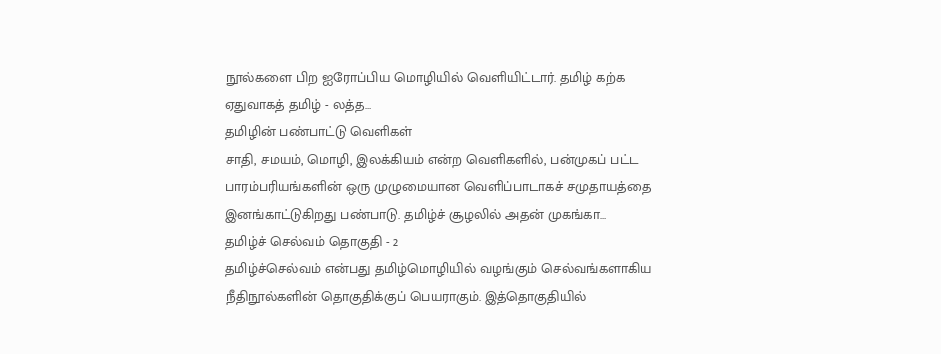நூல்களை பிற ஐரோப்பிய மொழியில் வெளியிட்டார். தமிழ் கற்க ஏதுவாகத் தமிழ் - லத்த…
தமிழின் பண்பாட்டு வெளிகள்
சாதி, சமயம், மொழி, இலக்கியம் என்ற வெளிகளில், பன்முகப் பட்ட பாரம்பரியங்களின் ஒரு முழுமையான வெளிப்பாடாகச் சமுதாயத்தை இனங்காட்டுகிறது பண்பாடு. தமிழ்ச் சூழலில் அதன் முகங்கா…
தமிழ்ச் செல்வம் தொகுதி - 2
தமிழ்ச்செல்வம் என்பது தமிழ்மொழியில் வழங்கும் செல்வங்களாகிய நீதிநூல்களின் தொகுதிக்குப் பெயராகும். இத்தொகுதியில்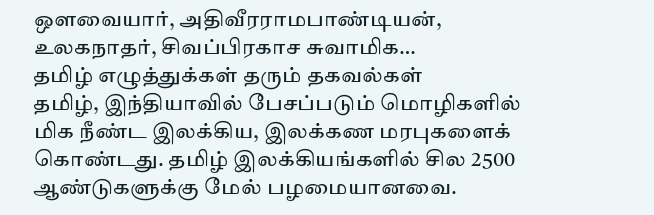ஔவையார், அதிவீரராமபாண்டியன், உலகநாதர், சிவப்பிரகாச சுவாமிக…
தமிழ் எழுத்துக்கள் தரும் தகவல்கள்
தமிழ், இந்தியாவில் பேசப்படும் மொழிகளில் மிக நீண்ட இலக்கிய, இலக்கண மரபுகளைக் கொண்டது. தமிழ் இலக்கியங்களில் சில 2500 ஆண்டுகளுக்கு மேல் பழமையானவை.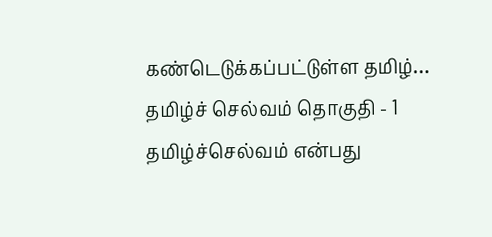கண்டெடுக்கப்பட்டுள்ள தமிழ்…
தமிழ்ச் செல்வம் தொகுதி - 1
தமிழ்ச்செல்வம் என்பது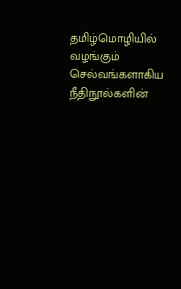தமிழ்மொழியில் வழங்கும் செல்வங்களாகிய நீதிநூல்களின்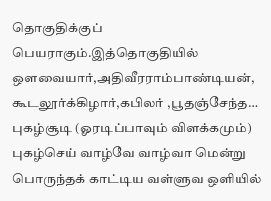தொகுதிக்குப் பெயராகும்.இத்தொகுதியில் ஒளவையார்,அதிவீரராம்பாண்டியன், கூடலூர்க்கிழார்,கபிலர் ,பூதஞ்சேந்த…
புகழ்சூடி (ஓரடிப்பாவும் விளக்கமும்)
புகழ்செய் வாழ்வே வாழ்வா மென்று பொருந்தக் காட்டிய வள்ளுவ ஒளியில்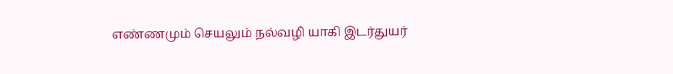எண்ணமும் செயலும் நல்வழி யாகி இடர்துயர்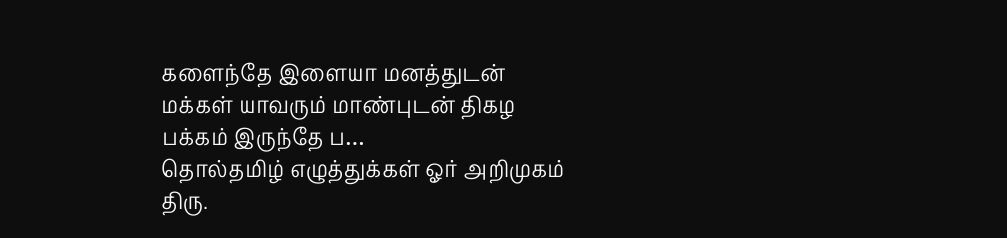களைந்தே இளையா மனத்துடன் மக்கள் யாவரும் மாண்புடன் திகழ பக்கம் இருந்தே ப…
தொல்தமிழ் எழுத்துக்கள் ஓர் அறிமுகம்
திரு.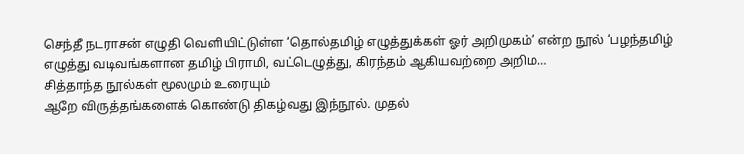செந்தீ நடராசன் எழுதி வெளியிட்டுள்ள ‘தொல்தமிழ் எழுத்துக்கள் ஓர் அறிமுகம்’ என்ற நூல் ‘பழந்தமிழ் எழுத்து வடிவங்களான தமிழ் பிராமி, வட்டெழுத்து, கிரந்தம் ஆகியவற்றை அறிம…
சித்தாந்த நூல்கள் மூலமும் உரையும்
ஆறே விருத்தங்களைக் கொண்டு திகழ்வது இந்நூல். முதல்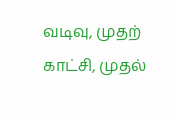வடிவு, முதற் காட்சி, முதல்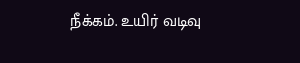நீக்கம். உயிர் வடிவு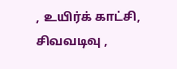, உயிர்க் காட்சி, சிவவடிவு ,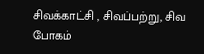சிவக்காட்சி , சிவப்பற்று, சிவ போகம்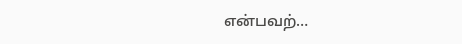என்பவற்…